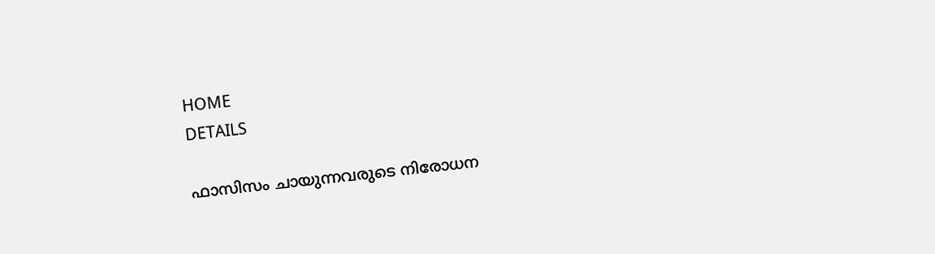HOME
DETAILS

ഫാസിസം ചായുന്നവരുടെ നിരോധന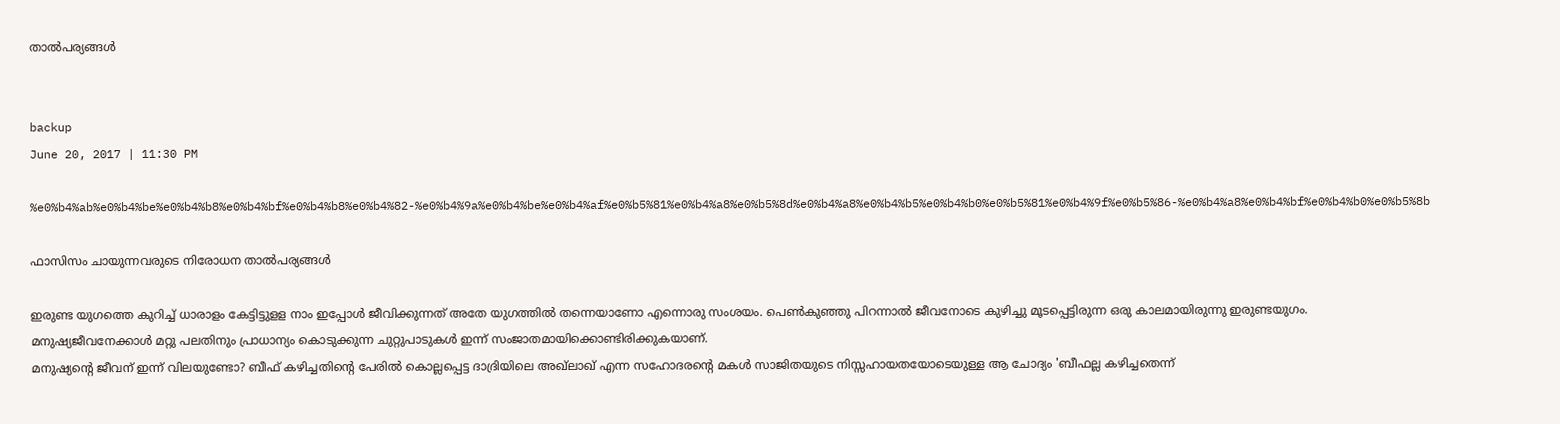താല്‍പര്യങ്ങള്‍


backup
June 20, 2017 | 11:30 PM

%e0%b4%ab%e0%b4%be%e0%b4%b8%e0%b4%bf%e0%b4%b8%e0%b4%82-%e0%b4%9a%e0%b4%be%e0%b4%af%e0%b5%81%e0%b4%a8%e0%b5%8d%e0%b4%a8%e0%b4%b5%e0%b4%b0%e0%b5%81%e0%b4%9f%e0%b5%86-%e0%b4%a8%e0%b4%bf%e0%b4%b0%e0%b5%8b

ഫാസിസം ചായുന്നവരുടെ നിരോധന താല്‍പര്യങ്ങള്‍

ഇരുണ്ട യുഗത്തെ കുറിച്ച് ധാരാളം കേട്ടിട്ടുളള നാം ഇപ്പോള്‍ ജീവിക്കുന്നത് അതേ യുഗത്തില്‍ തന്നെയാണോ എന്നൊരു സംശയം. പെണ്‍കുഞ്ഞു പിറന്നാല്‍ ജീവനോടെ കുഴിച്ചു മൂടപ്പെട്ടിരുന്ന ഒരു കാലമായിരുന്നു ഇരുണ്ടയുഗം. മനുഷ്യജീവനേക്കാള്‍ മറ്റു പലതിനും പ്രാധാന്യം കൊടുക്കുന്ന ചുറ്റുപാടുകള്‍ ഇന്ന് സംജാതമായിക്കൊണ്ടിരിക്കുകയാണ്.
മനുഷ്യന്റെ ജീവന് ഇന്ന് വിലയുണ്ടോ? ബീഫ് കഴിച്ചതിന്റെ പേരില്‍ കൊല്ലപ്പെട്ട ദാദ്രിയിലെ അഖ്‌ലാഖ് എന്ന സഹോദരന്റെ മകള്‍ സാജിതയുടെ നിസ്സഹായതയോടെയുള്ള ആ ചോദ്യം 'ബീഫല്ല കഴിച്ചതെന്ന്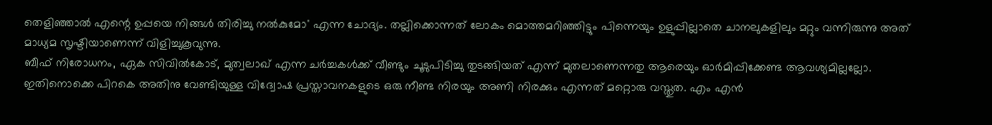തെളിഞ്ഞാല്‍ എന്റെ ഉപ്പയെ നിങ്ങള്‍ തിരിച്ചു നല്‍കുമോ' എന്ന ചോദ്യം. തല്ലിക്കൊന്നത് ലോകം മൊത്തമറിഞ്ഞിട്ടും പിന്നെയും ഉളുപ്പില്ലാതെ ചാനലുകളിലും മറ്റും വന്നിരുന്നു അത് മാധ്യമ സൃഷ്ടിയാണെന്ന് വിളിച്ചുകൂവുന്നു.
ബീഫ് നിരോധനം, ഏക സിവില്‍കോട്, മുത്വലാഖ് എന്ന ചര്‍ച്ചകള്‍ക്ക് വീണ്ടും ചൂടുപിടിച്ചു തുടങ്ങിയത് എന്ന് മുതലാണെന്നതു ആരെയും ഓര്‍മിപ്പിക്കേണ്ട ആവശ്യമില്ലല്ലോ. ഇതിനൊക്കെ പിറകെ അതിനു വേണ്ടിയുള്ള വിദ്വോഷ പ്രസ്താവനകളുടെ ഒരു നീണ്ട നിരയും അണി നിരക്കും എന്നത് മറ്റൊരു വസ്തുത. എം എന്‍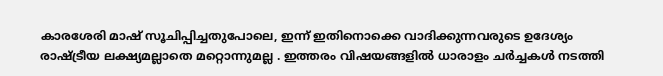കാരശേരി മാഷ് സൂചിപ്പിച്ചതുപോലെ, ഇന്ന് ഇതിനൊക്കെ വാദിക്കുന്നവരുടെ ഉദേശ്യം രാഷ്ട്രീയ ലക്ഷ്യമല്ലാതെ മറ്റൊന്നുമല്ല . ഇത്തരം വിഷയങ്ങളില്‍ ധാരാളം ചര്‍ച്ചകള്‍ നടത്തി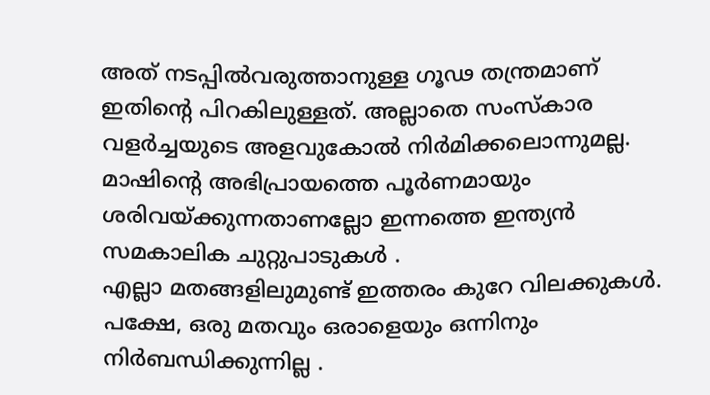അത് നടപ്പില്‍വരുത്താനുള്ള ഗൂഢ തന്ത്രമാണ് ഇതിന്റെ പിറകിലുള്ളത്. അല്ലാതെ സംസ്‌കാര വളര്‍ച്ചയുടെ അളവുകോല്‍ നിര്‍മിക്കലൊന്നുമല്ല. മാഷിന്റെ അഭിപ്രായത്തെ പൂര്‍ണമായും ശരിവയ്ക്കുന്നതാണല്ലോ ഇന്നത്തെ ഇന്ത്യന്‍ സമകാലിക ചുറ്റുപാടുകള്‍ .
എല്ലാ മതങ്ങളിലുമുണ്ട് ഇത്തരം കുറേ വിലക്കുകള്‍. പക്ഷേ, ഒരു മതവും ഒരാളെയും ഒന്നിനും നിര്‍ബന്ധിക്കുന്നില്ല .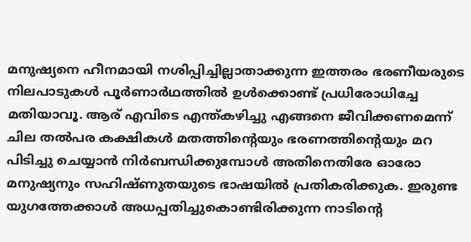മനുഷ്യനെ ഹീനമായി നശിപ്പിച്ചില്ലാതാക്കുന്ന ഇത്തരം ഭരണീയരുടെ നിലപാടുകള്‍ പൂര്‍ണാര്‍ഥത്തില്‍ ഉള്‍ക്കൊണ്ട് പ്രധിരോധിച്ചേ മതിയാവൂ. ആര് എവിടെ എന്ത്കഴിച്ചു എങ്ങനെ ജീവിക്കണമെന്ന് ചില തല്‍പര കക്ഷികള്‍ മതത്തിന്റെയും ഭരണത്തിന്റെയും മറ പിടിച്ചു ചെയ്യാന്‍ നിര്‍ബന്ധിക്കുമ്പോള്‍ അതിനെതിരേ ഓരോ മനുഷ്യനും സഹിഷ്ണുതയുടെ ഭാഷയില്‍ പ്രതികരിക്കുക. ഇരുണ്ട യുഗത്തേക്കാള്‍ അധപ്പതിച്ചുകൊണ്ടിരിക്കുന്ന നാടിന്റെ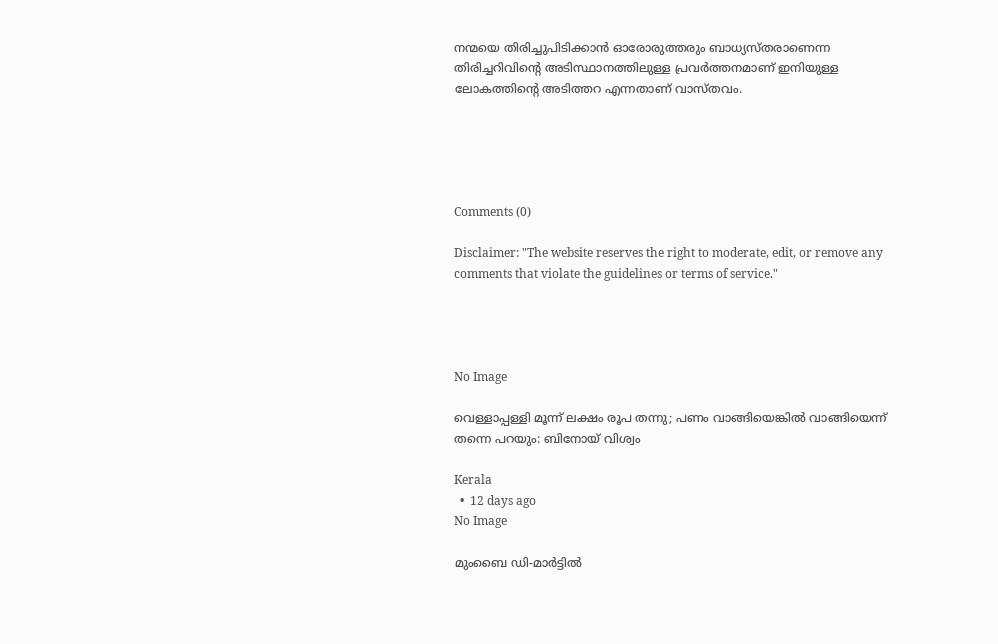നന്മയെ തിരിച്ചുപിടിക്കാന്‍ ഓരോരുത്തരും ബാധ്യസ്തരാണെന്ന തിരിച്ചറിവിന്റെ അടിസ്ഥാനത്തിലുള്ള പ്രവര്‍ത്തനമാണ് ഇനിയുള്ള ലോകത്തിന്റെ അടിത്തറ എന്നതാണ് വാസ്തവം.





Comments (0)

Disclaimer: "The website reserves the right to moderate, edit, or remove any comments that violate the guidelines or terms of service."




No Image

വെള്ളാപ്പള്ളി മൂന്ന് ലക്ഷം രൂപ തന്നു; പണം വാങ്ങിയെങ്കില്‍ വാങ്ങിയെന്ന് തന്നെ പറയും: ബിനോയ് വിശ്വം

Kerala
  •  12 days ago
No Image

മുംബൈ ഡി-മാര്‍ട്ടില്‍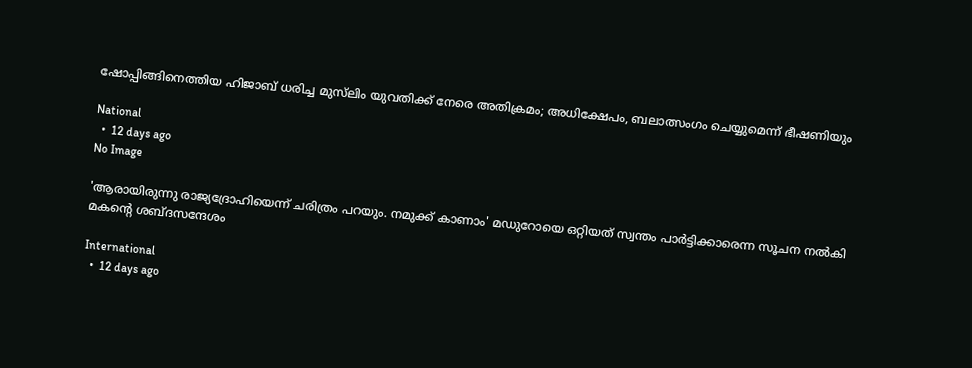ഷോപ്പിങ്ങിനെത്തിയ ഹിജാബ് ധരിച്ച മുസ്‌ലിം യുവതിക്ക് നേരെ അതിക്രമം; അധിക്ഷേപം, ബലാത്സംഗം ചെയ്യുമെന്ന് ഭീഷണിയും

National
  •  12 days ago
No Image

'ആരായിരുന്നു രാജ്യദ്രോഹിയെന്ന് ചരിത്രം പറയും. നമുക്ക് കാണാം' മഡുറോയെ ഒറ്റിയത് സ്വന്തം പാര്‍ട്ടിക്കാരെന്ന സൂചന നല്‍കി മകന്റെ ശബ്ദസന്ദേശം

International
  •  12 days ago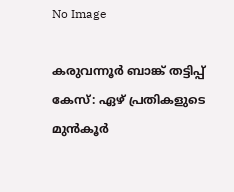No Image

കരുവന്നൂര്‍ ബാങ്ക് തട്ടിപ്പ് കേസ്: ഏഴ് പ്രതികളുടെ മുന്‍കൂര്‍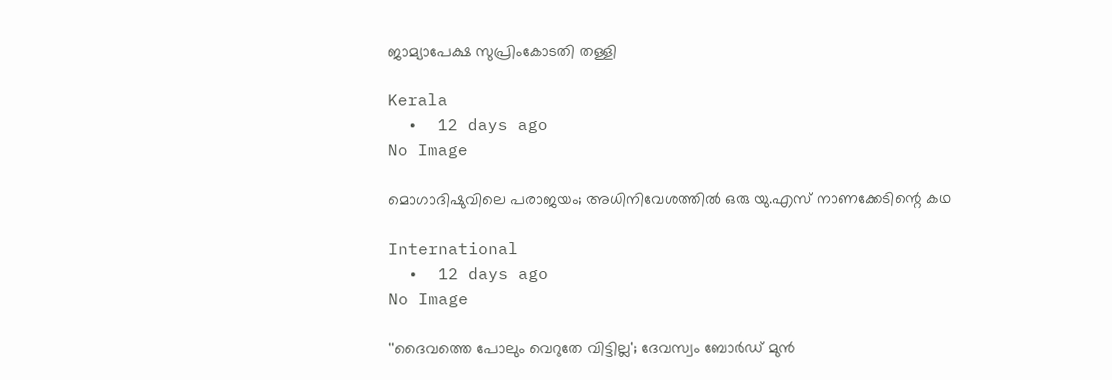ജാമ്യാപേക്ഷ സുപ്രിംകോടതി തള്ളി

Kerala
  •  12 days ago
No Image

മൊഗാദിഷുവിലെ പരാജയം; അധിനിവേശത്തില്‍ ഒരു യു.എസ് നാണക്കേടിന്റെ കഥ

International
  •  12 days ago
No Image

''ദൈവത്തെ പോലും വെറുതേ വിട്ടില്ല'; ദേവസ്വം ബോര്‍ഡ് മുന്‍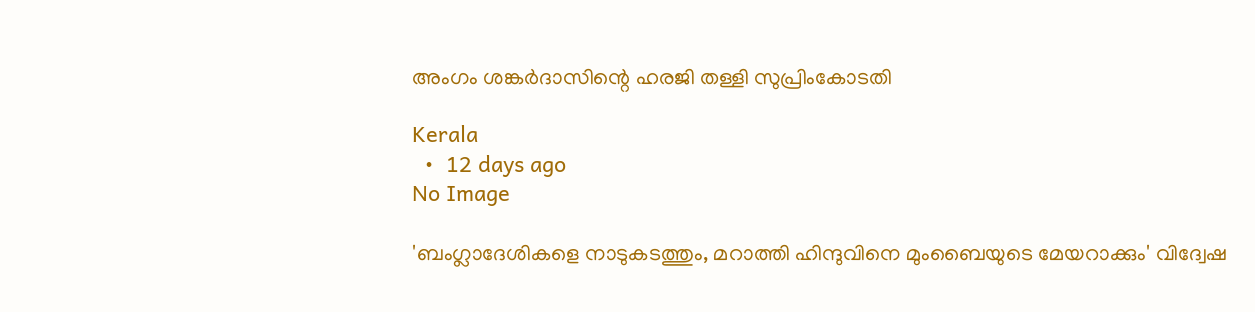അംഗം ശങ്കര്‍ദാസിന്റെ ഹരജി തള്ളി സുപ്രിംകോടതി

Kerala
  •  12 days ago
No Image

'ബംഗ്ലാദേശികളെ നാടുകടത്തും, മറാത്തി ഹിന്ദുവിനെ മുംബൈയുടെ മേയറാക്കും' വിദ്വേഷ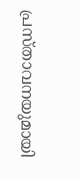പ്രസ്താവനയുമായി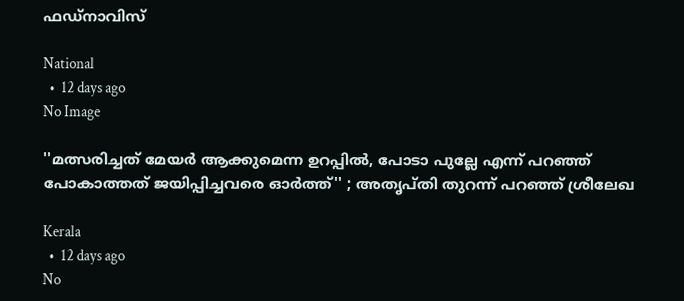ഫഡ്‌നാവിസ്

National
  •  12 days ago
No Image

''മത്സരിച്ചത് മേയര്‍ ആക്കുമെന്ന ഉറപ്പില്‍, പോടാ പുല്ലേ എന്ന് പറഞ്ഞ് പോകാത്തത് ജയിപ്പിച്ചവരെ ഓര്‍ത്ത്'' ; അതൃപ്തി തുറന്ന് പറഞ്ഞ് ശ്രീലേഖ

Kerala
  •  12 days ago
No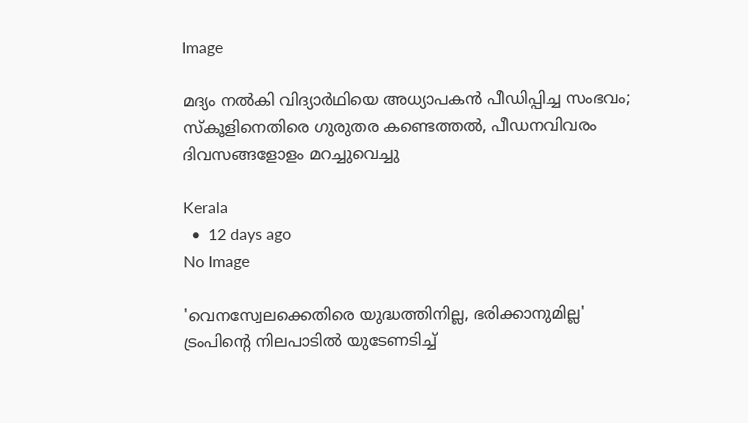Image

മദ്യം നല്‍കി വിദ്യാര്‍ഥിയെ അധ്യാപകന്‍ പീഡിപ്പിച്ച സംഭവം; സ്‌കൂളിനെതിരെ ഗുരുതര കണ്ടെത്തല്‍, പീഡനവിവരം ദിവസങ്ങളോളം മറച്ചുവെച്ചു

Kerala
  •  12 days ago
No Image

'വെനസ്വേലക്കെതിരെ യുദ്ധത്തിനില്ല, ഭരിക്കാനുമില്ല'  ട്രംപിന്റെ നിലപാടില്‍ യുടേണടിച്ച്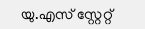യു.എസ് സ്റ്റേറ്റ്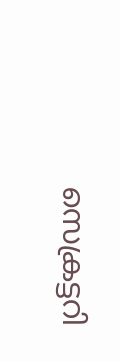സെക്രട്ടറി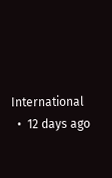International
  •  12 days ago